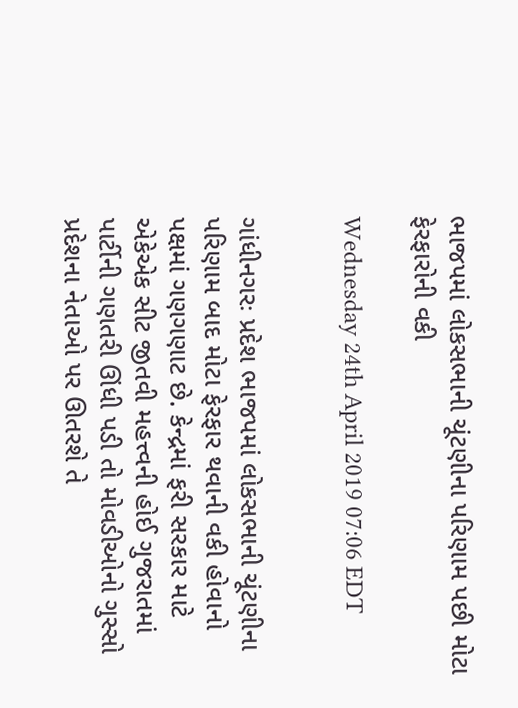ભાજપમાં લોકસભાની ચૂંટણીના પરિણામ પછી મોટા ફેરફારોની વકી

Wednesday 24th April 2019 07:06 EDT


ગાંધીનગરઃ પ્રદેશ ભાજપમાં લોકસભાની ચૂંટણીના પરિણામ બાદ મોટા ફેરફાર થવાની વકી હોવાનો પક્ષમાં ગણગણાટ છે. કેન્દ્રમાં ફરી સરકાર માટે એકેએક સીટ જીતવી મહત્ત્વની હોઈ ગુજરાતમાં પાર્ટીની ગણતરી ઊંધી પડી તો મોવડીઓનો ગુસ્સો પ્રદેશના નેતાઓ પર ઊતરશે તે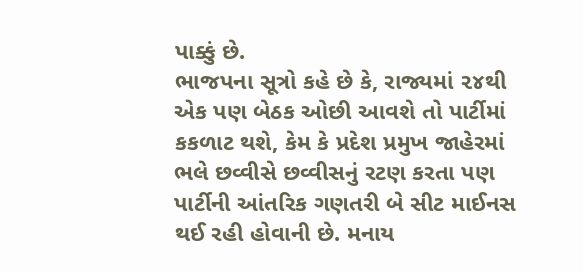પાક્કું છે.
ભાજપના સૂત્રો કહે છે કે, રાજ્યમાં ૨૪થી એક પણ બેઠક ઓછી આવશે તો પાર્ટીમાં કકળાટ થશે, કેમ કે પ્રદેશ પ્રમુખ જાહેરમાં ભલે છવ્વીસે છવ્વીસનું રટણ કરતા પણ પાર્ટીની આંતરિક ગણતરી બે સીટ માઈનસ થઈ રહી હોવાની છે. મનાય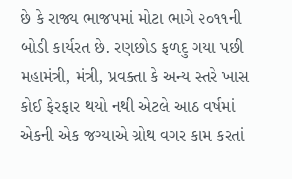છે કે રાજ્ય ભાજપમાં મોટા ભાગે ૨૦૧૧ની બોડી કાર્યરત છે. રણછોડ ફળદુ ગયા પછી મહામંત્રી, મંત્રી, પ્રવક્તા કે અન્ય સ્તરે ખાસ કોઈ ફેરફાર થયો નથી એટલે આઠ વર્ષમાં એકની એક જગ્યાએ ગ્રોથ વગર કામ કરતાં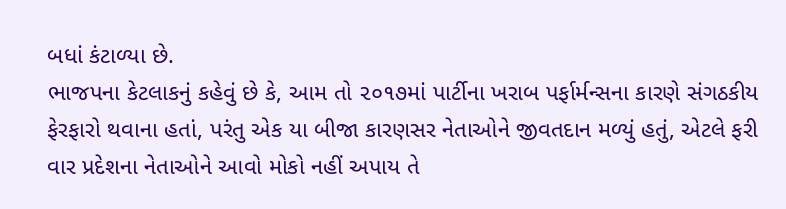બધાં કંટાળ્યા છે.
ભાજપના કેટલાકનું કહેવું છે કે, આમ તો ૨૦૧૭માં પાર્ટીના ખરાબ પર્ફાર્મન્સના કારણે સંગઠકીય ફેરફારો થવાના હતાં, પરંતુ એક યા બીજા કારણસર નેતાઓને જીવતદાન મળ્યું હતું, એટલે ફરી વાર પ્રદેશના નેતાઓને આવો મોકો નહીં અપાય તે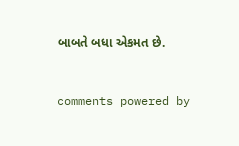બાબતે બધા એકમત છે.


comments powered by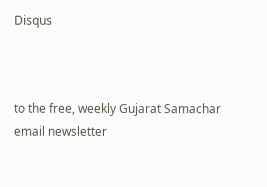Disqus



to the free, weekly Gujarat Samachar email newsletter